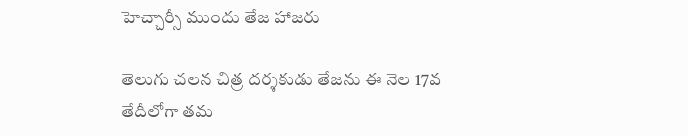హెచ్చార్సీ ముందు తేజ హాజరు

తెలుగు చలన చిత్ర దర్శకుడు తేజను ఈ నెల 17వ తేదీలోగా తమ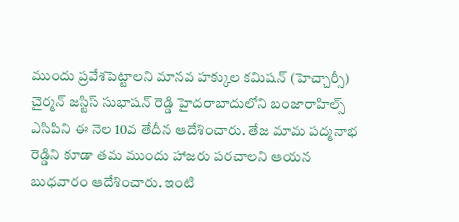ముందు ప్రవేశపెట్టాలని మానవ హక్కుల కమిషన్ (హెచ్చార్సీ) చైర్మన్ జస్టిస్ సుభాషన్ రెడ్డి హైదరాబాదులోని బంజారాహిల్స్ ఎసిపిని ఈ నెల 10వ తేదీన ఆదేశించారు. తేజ మామ పద్మనాభ రెడ్డిని కూడా తమ ముందు హాజరు పరచాలని ఆయన బుధవారం ఆదేశించారు. ఇంటి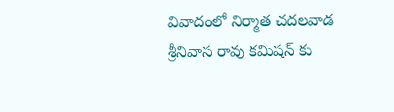వివాదంలో నిర్మాత చదలవాడ శ్రీనివాస రావు కమిషన్ కు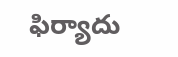ఫిర్యాదు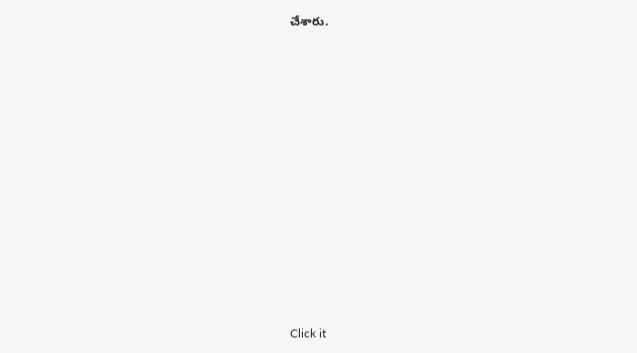చేశారు.












Click it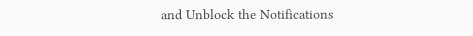and Unblock the Notifications